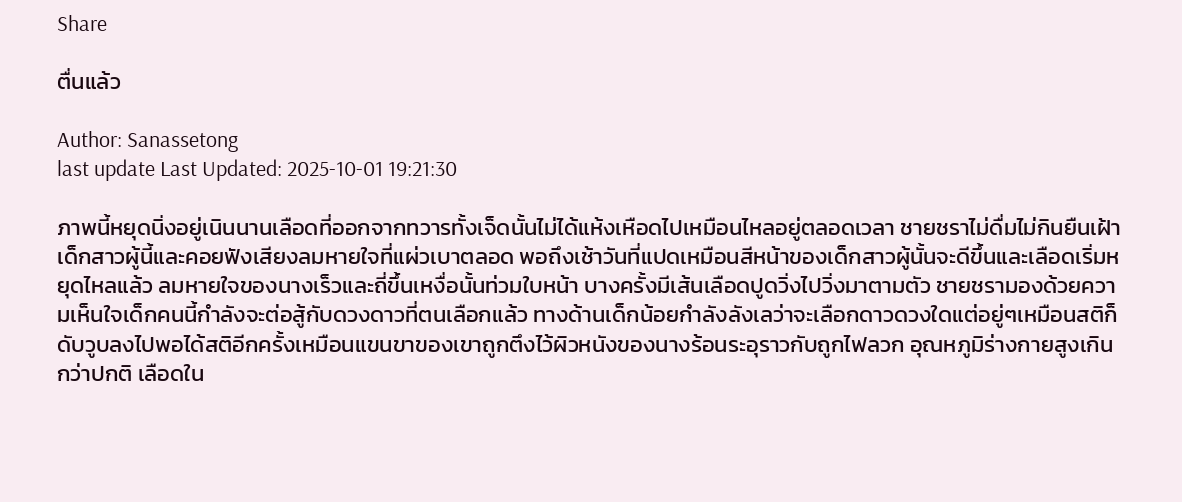Share

ตื่นแล้ว

Author: Sanassetong
last update Last Updated: 2025-10-01 19:21:30

ภาพนี้หยุดนิ่งอยู่เนินนานเลือดที่ออกจากทวารทั้งเจ็ดนั้นไม่ได้แห้งเหือดไปเหมือนไหลอยู่ตลอดเวลา ชายชราไม่ดื่มไม่กินยืนเฝ้าเด็กสาวผู้นี้และคอยฟังเสียงลมหายใจที่แผ่วเบาตลอด พอถึงเช้าวันที่แปดเหมือนสีหน้าของเด็กสาวผู้นั้นจะดีขึ้นและเลือดเริ่มหยุดไหลแล้ว ลมหายใจของนางเร็วและถี่ขึ้นเหงื่อนั้นท่วมใบหน้า บางครั้งมีเส้นเลือดปูดวิ่งไปวิ่งมาตามตัว ชายชรามองด้วยความเห็นใจเด็กคนนี้กำลังจะต่อสู้กับดวงดาวที่ตนเลือกแล้ว ทางด้านเด็กน้อยกำลังลังเลว่าจะเลือกดาวดวงใดแต่อยู่ๆเหมือนสติก็ดับวูบลงไปพอได้สติอีกครั้งเหมือนแขนขาของเขาถูกตึงไว้ผิวหนังของนางร้อนระอุราวกับถูกไฟลวก อุณหภูมิร่างกายสูงเกินกว่าปกติ เลือดใน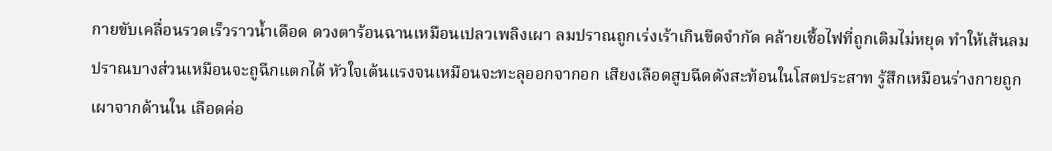กายขับเคลื่อนรวดเร็วราวน้ำเดือด ดวงตาร้อนฉานเหมือนเปลวเพลิงเผา ลมปราณถูกเร่งเร้าเกินขีดจำกัด คล้ายเชื้อไฟที่ถูกเติมไม่หยุด ทำให้เส้นลมปราณบางส่วนเหมือนจะถูฉีกแตกได้ หัวใจเต้นแรงจนเหมือนจะทะลุออกจากอก เสียงเลือดสูบฉีดดังสะท้อนในโสตประสาท รู้สึกเหมือนร่างกายถูกเผาจากด้านใน เลือดค่อ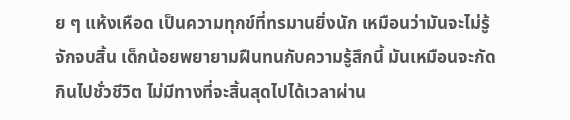ย ๆ แห้งเหือด เป็นความทุกข์ที่ทรมานยิ่งนัก เหมือนว่ามันจะไม่รู้จักจบสิ้น เด็กน้อยพยายามฝืนทนกับความรู้สึกนี้ มันเหมือนจะกัดกินไปชั่วชีวิต ไม่มีทางที่จะสิ้นสุดไปได้เวลาผ่าน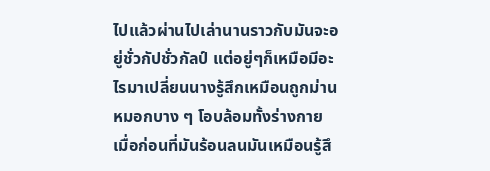ไปแล้วผ่านไปเล่านานราวกับมันจะอยู่ชั่วกัปชั่วกัลป์ แต่อยู่ๆก็เหมือมีอะไรมาเปลี่ยนนางรู้สึกเหมือนถูกม่านหมอกบาง ๆ โอบล้อมทั้งร่างกาย เมื่อก่อนที่มันร้อนลนมันเหมือนรู้สึ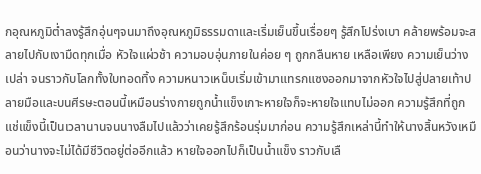กอุณหภูมิต่ำลงรู้สึกอุ่นๆจนมาถึงอุณหภูมิธรรมดาและเริ่มเย็นขึ้นเรื่อยๆ รู้สึกโปร่งเบา คล้ายพร้อมจะสลายไปกับเงามืดทุกเมื่อ หัวใจแผ่วช้า ความอบอุ่นภายในค่อย ๆ ถูกกลืนหาย เหลือเพียง ความเย็นว่างเปล่า จนราวกับโลกทั้งใบทอดทิ้ง ความหนาวเหน็บเริ่มเข้ามาแทรกแซงออกมาจากหัวใจไปสู่ปลายเท้าปลายมือและบนศีรษะตอนนี้เหมือนร่างกายถูกน้ำแข็งเกาะหายใจก็จะหายใจแทบไม่ออก ความรู้สึกที่ถูกแช่แข็งนี้เป็นเวลานานจนนางลืมไปแล้วว่าเคยรู้สึกร้อนรุ่มมาก่อน ความรู้สึกเหล่านี้ทำให้นางสิ้นหวังเหมือนว่านางจะไม่ได้มีชีวิตอยู่ต่ออีกแล้ว หายใจออกไปก็เป็นน้ำแข็ง ราวกับเลื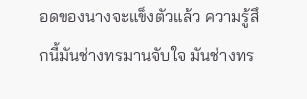อดของนางจะแข็งตัวแล้ว ความรู้สึกนี้มันช่างทรมานจับใจ มันช่างทร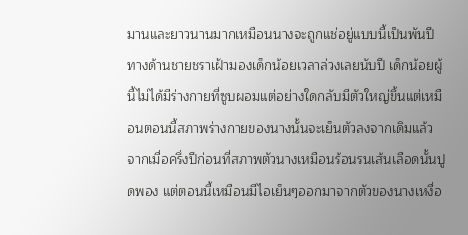มานและยาวนานมากเหมือนนางจะถูกแช่อยู่แบบนี้เป็นพันปี ทางด้านชายชราเฝ้ามองเด็กน้อยเวลาล่วงเลยนับปี เด็กน้อยผู้นี้ไม่ได้มีร่างกายที่ซูบผอมแต่อย่างใดกลับมีตัวใหญ่ขึ้นแต่เหมือนตอนนี้สภาพร่างกายของนางนั้นจะเย็นตัวลงจากเดิมแล้ว จากเมื่อครึ่งปีก่อนที่สภาพตัวนางเหมือนร้อนรนเส้นเลือดนั้นปูดพอง แต่ตอนนี้เหมือนมีไอเย็นๆออกมาจากตัวของนางเหงื่อ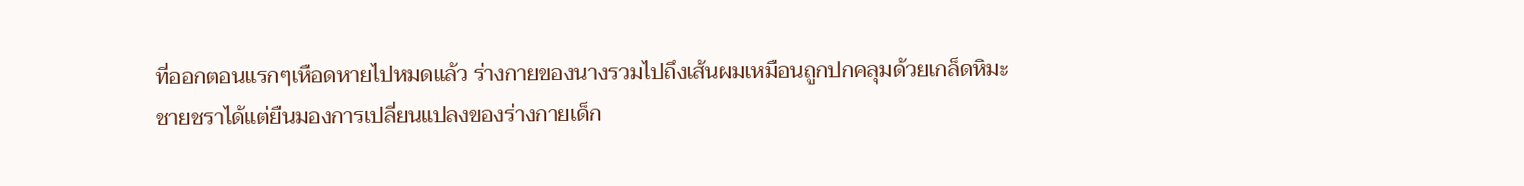ที่ออกตอนแรกๆเหือดหายไปหมดแล้ว ร่างกายของนางรวมไปถึงเส้นผมเหมือนถูกปกคลุมด้วยเกล็ดหิมะ ชายชราได้แต่ยืนมองการเปลี่ยนแปลงของร่างกายเด็ก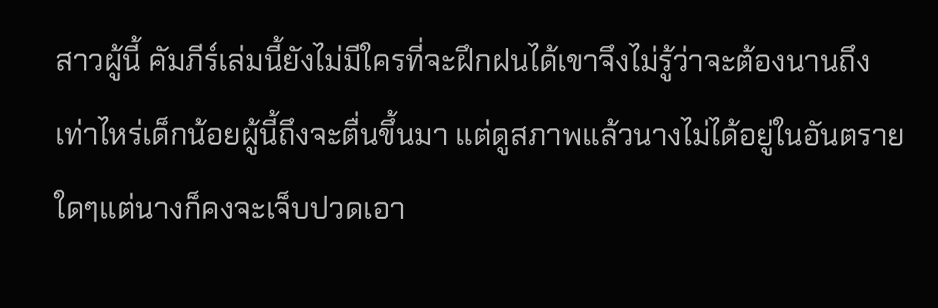สาวผู้นี้ คัมภีร์เล่มนี้ยังไม่มีใครที่จะฝึกฝนได้เขาจึงไม่รู้ว่าจะต้องนานถึงเท่าไหร่เด็กน้อยผู้นี้ถึงจะตื่นขึ้นมา แต่ดูสภาพแล้วนางไม่ได้อยู่ในอันตรายใดๆแต่นางก็คงจะเจ็บปวดเอา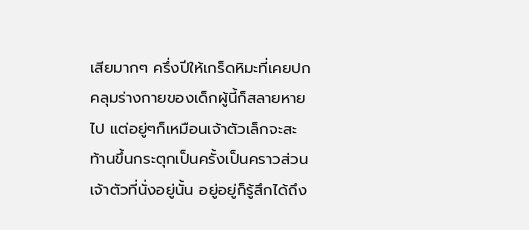เสียมากๆ ครึ่งปีให้เกร็ดหิมะที่เคยปกคลุมร่างกายของเด็กผู้นี้ก็สลายหายไป แต่อยู่ๆก็เหมือนเจ้าตัวเล็กจะสะท้านขึ้นกระตุกเป็นครั้งเป็นคราวส่วนเจ้าตัวที่นั่งอยู่นั้น อยู่อยู่ก็รู้สึกได้ถึง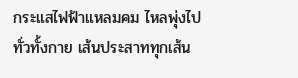กระแสไฟฟ้าแหลมคม ไหลพุ่งไปทั่วทั้งกาย เส้นประสาททุกเส้น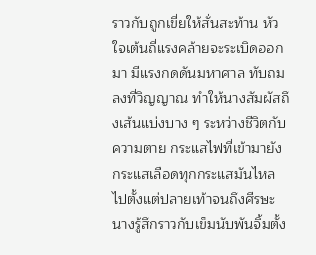ราวกับถูกเขี่ยให้สั่นสะท้าน หัวใจเต้นถี่แรงคล้ายจะระเบิดออกมา มีแรงกดดันมหาศาล ทับถมลงที่วิญญาณ ทำให้นางสัมผัสถึงเส้นแบ่งบาง ๆ ระหว่างชีวิตกับความตาย กระแสไฟที่เข้ามายังกระแสเลือดทุกกระแสมันไหลไปตั้งแต่ปลายเท้าจนถึงศีรษะ นางรู้สึกราวกับเข็มนับพันจิ้มตั้ง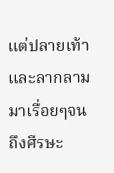แต่ปลายเท้าและลากลามมาเรื่อยๆจนถึงศีรษะ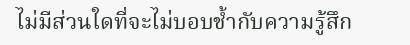ไม่มีส่วนใดที่จะไม่บอบช้ำกับความรู้สึก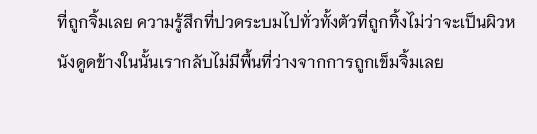ที่ถูกจิ้มเลย ความรู้สึกที่ปวดระบมไปทั่วทั้งตัวที่ถูกทิ้งไม่ว่าจะเป็นผิวหนังดูดข้างในนั้นเรากลับไม่มีพื้นที่ว่างจากการถูกเข็มจิ้มเลย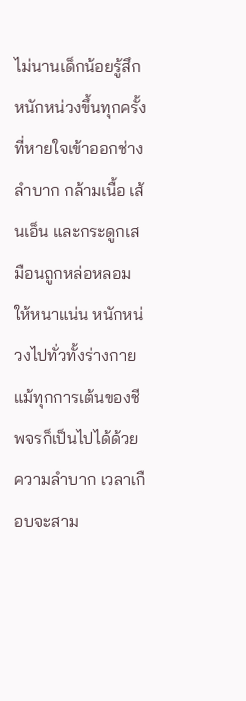ไม่นานเด็กน้อยรู้สึกหนักหน่วงขึ้นทุกครั้งที่หายใจเข้าออกช่างลำบาก กล้ามเนื้อ เส้นเอ็น และกระดูกเสมือนถูกหล่อหลอมให้หนาแน่น หนักหน่วงไปทั่วทั้งร่างกาย แม้ทุกการเต้นของชีพจรก็เป็นไปได้ด้วยความลำบาก เวลาเกือบจะสาม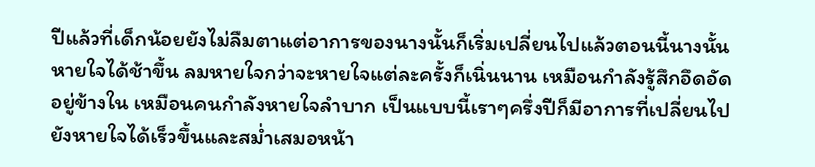ปีแล้วที่เด็กน้อยยังไม่ลืมตาแต่อาการของนางนั้นก็เริ่มเปลี่ยนไปแล้วตอนนี้นางนั้นหายใจได้ช้าขึ้น ลมหายใจกว่าจะหายใจแต่ละครั้งก็เนิ่นนาน เหมือนกำลังรู้สึกอึดอัดอยู่ข้างใน เหมือนคนกำลังหายใจลำบาก เป็นแบบนี้เราๆครึ่งปีก็มีอาการที่เปลี่ยนไปยังหายใจได้เร็วขึ้นและสม่ำเสมอหน้า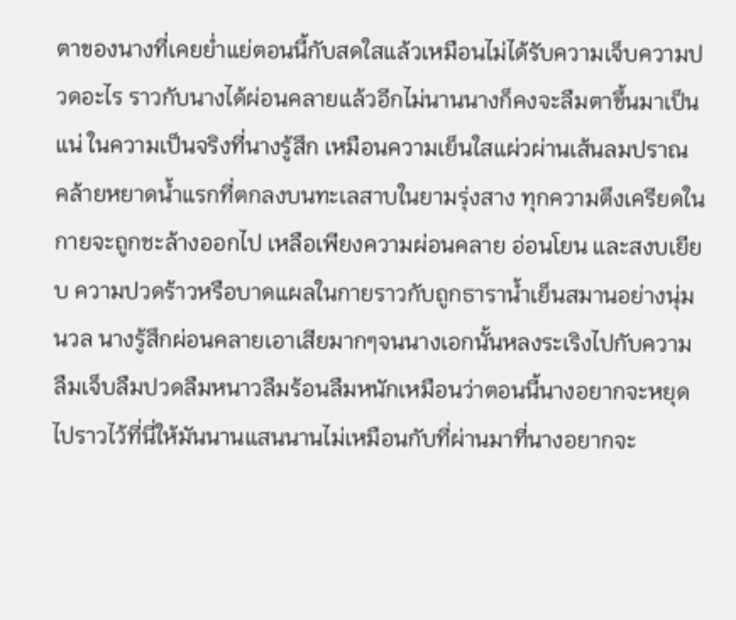ตาของนางที่เคยย่ำแย่ตอนนี้กับสดใสแล้วเหมือนไม่ได้รับความเจ็บความปวดอะไร ราวกับนางได้ผ่อนคลายแล้วอีกไม่นานนางก็คงจะลืมตาขึ้นมาเป็นแน่ ในความเป็นจริงที่นางรู้สึก เหมือนความเย็นใสแผ่วผ่านเส้นลมปราณ คล้ายหยาดน้ำแรกที่ตกลงบนทะเลสาบในยามรุ่งสาง ทุกความตึงเครียดในกายจะถูกชะล้างออกไป เหลือเพียงความผ่อนคลาย อ่อนโยน และสงบเยียบ ความปวดร้าวหรือบาดแผลในกายราวกับถูกธาราน้ำเย็นสมานอย่างนุ่มนวล นางรู้สึกผ่อนคลายเอาเสียมากๆจนนางเอกนั้นหลงระเริงไปกับความลืมเจ็บลืมปวดลืมหนาวลืมร้อนลืมหนักเหมือนว่าตอนนี้นางอยากจะหยุดไปราวไว้ที่นี่ให้มันนานแสนนานไม่เหมือนกับที่ผ่านมาที่นางอยากจะ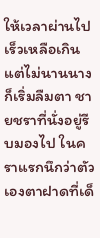ให้เวลาผ่านไปเร็วเหลือเกิน แต่ไม่นานนางก็เริ่มลืมตา ชายชราที่นั่งอยู่รีบมองไป ในคราแรกนึกว่าตัวเองตาฝาดที่เด็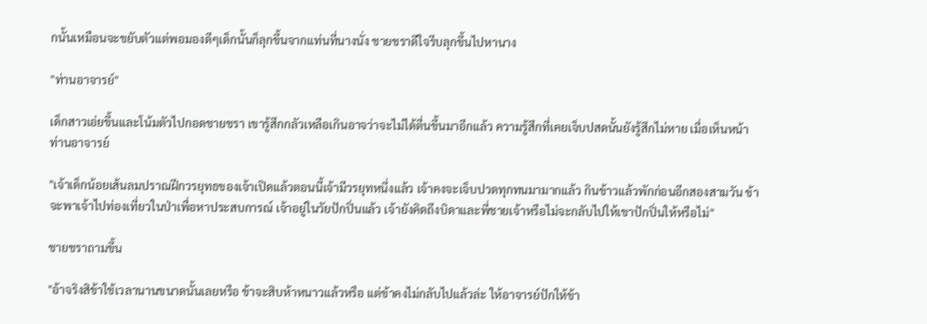กนั้นเหมือนจะขยับตัวแต่พอมองดีๆเด็กนั้นก็ลุกขึ้นจากแท่นที่นางนั่ง ชายชราดีใจรีบลุกขึ้นไปหานาง

"ท่านอาจารย์"

เด็กสาวเอ่ยขึ้นและโน้มตัวไปกอดชายชรา เขารู้สึกกลัวเหลือเกินอาจว่าจะไม่ได้ตื่นขึ้นมาอีกแล้ว ความรู้สึกที่เคยเจ็บปสดนั้นยังรู้สึกไม่หาย เมื่อเห็นหน้าท่านอาจารย์

"เจ้าเด็กน้อยเส้นลมปราณฝึกวรยุทธของเจ้าเปิดแล้วตอนนี้เจ้ามีวรยุทหนึ่งแล้ว เจ้าคงจะเจ็บปวดทุกทนมามากแล้ว กินข้าวแล้วพักก่อนอีกสองสามวัน ข้าจะพาเจ้าไปท่องเที่ยวในป่าเพื่อหาประสบการณ์ เจ้าอยู่ในวัยปักปิ่นแล้ว เจ้ายังคิดถึงบิดาและพี่ชายเจ้าหรือไม่จะกลับไปให้เขาปักปิ่นให้หรือไม่"

ชายชราถามขึ้น

"อ้าจริงสิข้าใช้เวลานานขนาดนั้นเลยหรือ ข้าจะสิบห้าหนาวแล้วหรือ แต่ข้าคงไม่กลับไปแล้วล่ะ ให้อาจารย์ปักให้ข้า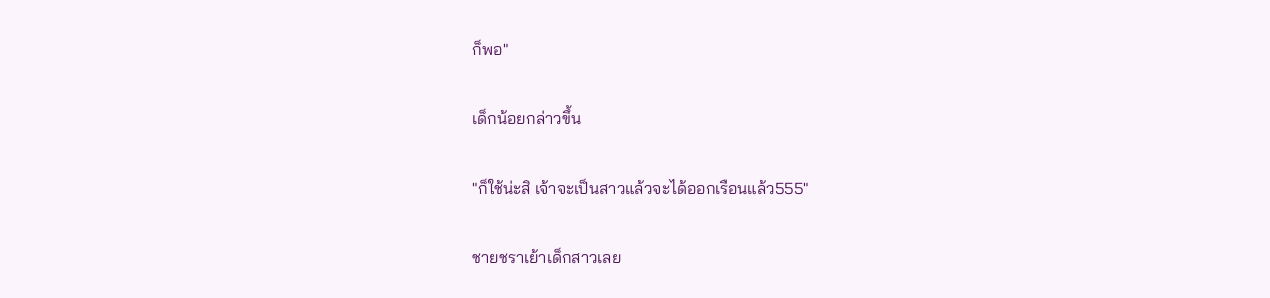ก็พอ"

เด็กน้อยกล่าวขึ้น

"ก็ใช้น่ะสิ เจ้าจะเป็นสาวแล้วจะได้ออกเรือนแล้ว555"

ชายชราเย้าเด็กสาวเลย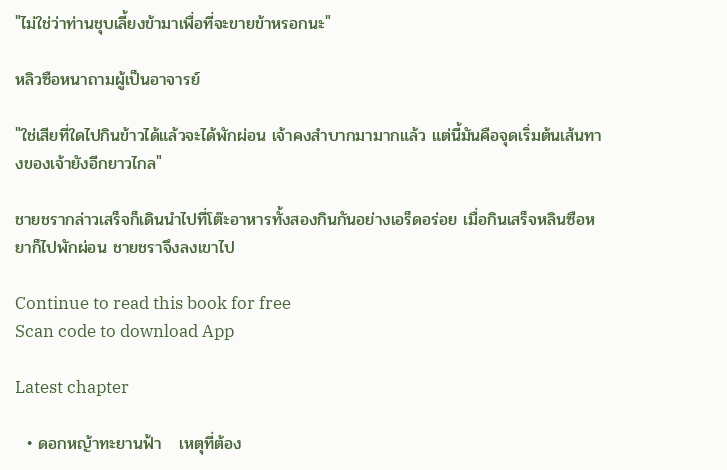"ไม่ใช่ว่าท่านชุบเลี้ยงข้ามาเพื่อที่จะขายข้าหรอกนะ"

หลิวซือหนาถามผู้เป็นอาจารย์

"ใช่เสียที่ใดไปกินข้าวได้แล้วจะได้พักผ่อน เจ้าคงสำบากมามากแล้ว แต่นี้มันคือจุดเริ่มต้นเส้นทางของเจ้ายังอีกยาวไกล"

ชายชรากล่าวเสร็จก็เดินนำไปที่โต๊ะอาหารทั้งสองกินกันอย่างเอร็ดอร่อย เมื่อกินเสร็จหลินซือหยาก็ไปพักผ่อน ชายชราจึงลงเขาไป

Continue to read this book for free
Scan code to download App

Latest chapter

  • ดอกหญ้าทะยานฟ้า   เหตุที่ต้อง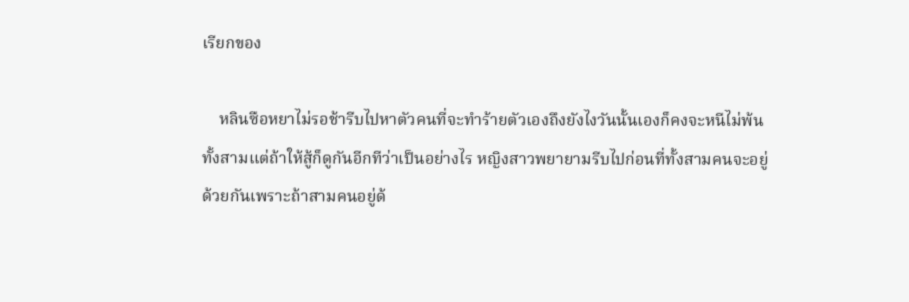เรียกของ

    หลินซือหยาไม่รอช้ารีบไปหาตัวคนที่จะทำร้ายตัวเองถึงยังไงวันนั้นเองก็คงจะหนีไม่พ้นทั้งสามแต่ถ้าให้สู้ก็ดูกันอีกทีว่าเป็นอย่างไร หญิงสาวพยายามรีบไปก่อนที่ทั้งสามคนจะอยู่ด้วยกันเพราะถ้าสามคนอยู่ด้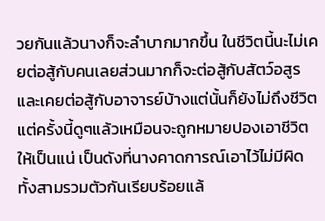วยกันแล้วนางก็จะลำบากมากขึ้น ในชีวิตนี้นะไม่เคยต่อสู้กับคนเลยส่วนมากก็จะต่อสู้กับสัตว์อสูร และเคยต่อสู้กับอาจารย์บ้างแต่นั้นก็ยังไม่ถึงชีวิต แต่ครั้งนี้ดูๆแล้วเหมือนจะถูกหมายปองเอาชีวิตให้เป็นแน่ เป็นดังที่นางคาดการณ์เอาไว้ไม่มีผิดทั้งสามรวมตัวกันเรียบร้อยแล้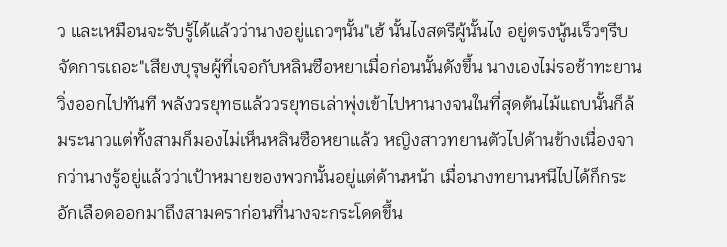ว และเหมือนจะรับรู้ได้แล้วว่านางอยู่แถวๆนั้น"เฮ้ นั้นไงสตรีผู้นั้นไง อยู่ตรงนู้นเร็วๆรีบจัดการเถอะ"เสียงบุรุษผู้ที่เจอกับหลินซือหยาเมื่อก่อนนั้นดังขึ้น นางเองไม่รอช้าทะยานวิ่งออกไปทันที พลังวรยุทธแล้ววรยุทธเล่าพุ่งเข้าไปหานางจนในที่สุดต้นไม้แถบนั้นก็ล้มระนาวแต่ทั้งสามก็มองไม่เห็นหลินซือหยาแล้ว หญิงสาวทยานตัวไปด้านข้างเนื่องจากว่านางรู้อยู่แล้วว่าเป้าหมายของพวกนั้นอยู่แต่ด้านหน้า เมื่อนางทยานหนีไปได้ก็กระอักเลือดออกมาถึงสามคราก่อนที่นางจะกระโดดขึ้น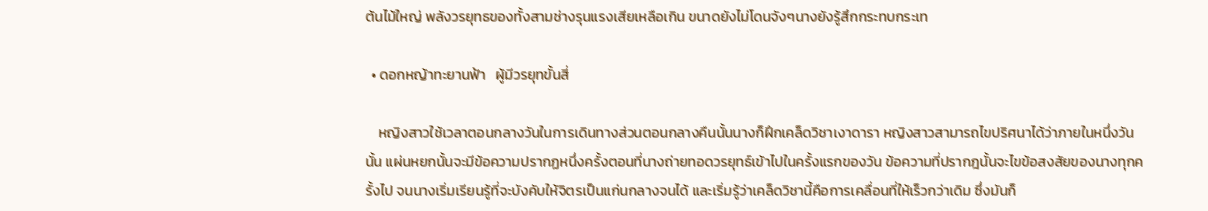ต้นไม้ใหญ่ พลังวรยุทธของทั้งสามช่างรุนแรงเสียเหลือเกิน ขนาดยังไม่โดนจังๆนางยังรู้สึกกระทบกระเท

  • ดอกหญ้าทะยานฟ้า   ผู้มีวรยุทขั้นสี่

    หญิงสาวใช้เวลาตอนกลางวันในการเดินทางส่วนตอนกลางคืนนั้นนางก็ฝึกเคล็ดวิชาเงาดารา หญิงสาวสามารถไขปริศนาได้ว่าภายในหนึ่งวันนั้น แผ่นหยกนั้นจะมีข้อความปรากฏหนึ่งครั้งตอนที่นางถ่ายทอดวรยุทธ์เข้าไปในครั้งแรกของวัน ข้อความที่ปรากฎนั้นจะไขข้อสงสัยของนางทุกครั้งไป จนนางเริ่มเรียนรู้ที่จะบังคับให้จิตรเป็นแก่นกลางจนได้ และเริ่มรู้ว่าเคล็ดวิชานี้คือการเคลื่อนที่ให้เร็วกว่าเดิม ซึ่งมันก็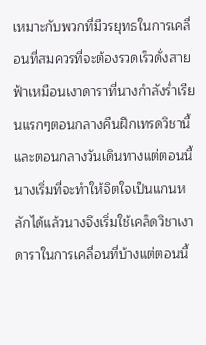เหมาะกับพวกที่มีวรยุทธในการเคลื่อนที่สมควรที่จะต้องรวดเร็วดั่งสายฟ้าเหมือนเงาดาราที่นางกำลังร่ำเรียนแรกๆตอนกลางคืนฝึกเทรดวิชานี้และตอนกลางวันเดินทางแต่ตอนนี้นางเริ่มที่จะทำให้จิตใจเป็นแกนหลักได้แล้วนางจึงเริ่มใช้เคล็ดวิชาเงาดาราในการเคลื่อนที่บ้างแต่ตอนนี้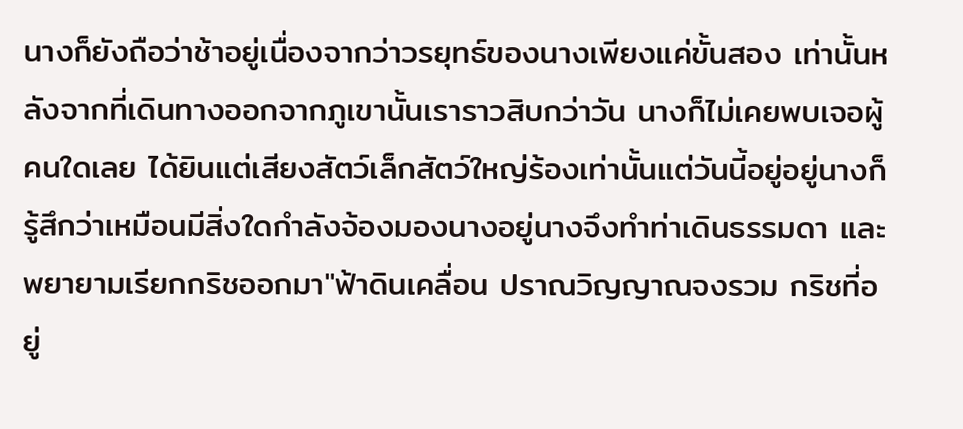นางก็ยังถือว่าช้าอยู่เนื่องจากว่าวรยุทธ์ของนางเพียงแค่ขั้นสอง เท่านั้นหลังจากที่เดินทางออกจากภูเขานั้นเราราวสิบกว่าวัน นางก็ไม่เคยพบเจอผู้คนใดเลย ได้ยินแต่เสียงสัตว์เล็กสัตว์ใหญ่ร้องเท่านั้นแต่วันนี้อยู่อยู่นางก็รู้สึกว่าเหมือนมีสิ่งใดกำลังจ้องมองนางอยู่นางจึงทำท่าเดินธรรมดา และพยายามเรียกกริชออกมา"ฟ้าดินเคลื่อน ปราณวิญญาณจงรวม กริชที่อยู่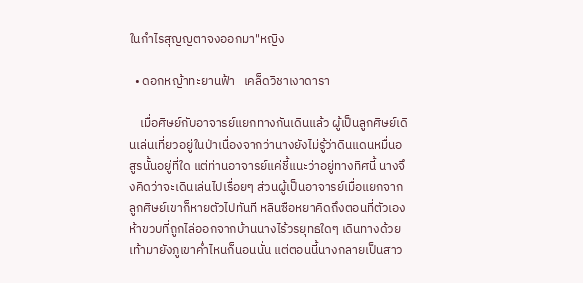ในกำไรสุญญตาจงออกมา"หญิง

  • ดอกหญ้าทะยานฟ้า   เคล็ดวิชาเงาดารา

    เมื่อศิษย์กับอาจารย์แยกทางกันเดินแล้ว ผู้เป็นลูกศิษย์เดินเล่นเที่ยวอยู่ในป่าเนื่องจากว่านางยังไม่รู้ว่าดินแดนหมื่นอสูรนั้นอยู่ที่ใด แต่ท่านอาจารย์แค่ชี้แนะว่าอยู่ทางทิศนี้ นางจึงคิดว่าจะเดินเล่นไปเรื่อยๆ ส่วนผู้เป็นอาจารย์เมื่อแยกจากลูกศิษย์เขาก็หายตัวไปทันที หลินซือหยาคิดถึงตอนที่ตัวเองห้าขวบที่ถูกไล่ออกจากบ้านนางไร้วรยุทธใดๆ เดินทางด้วยเท้ามายังภูเขาค่ำไหนก็นอนนั่น แต่ตอนนี้นางกลายเป็นสาว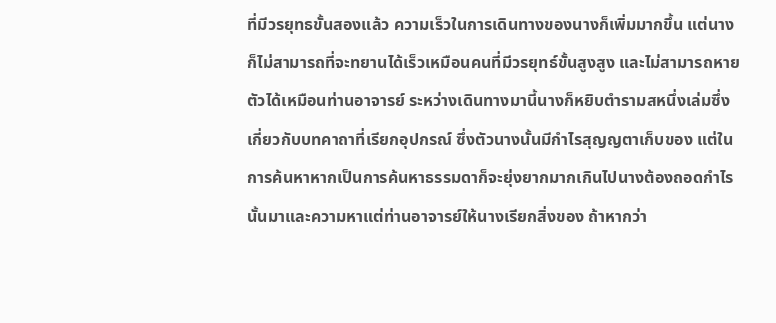ที่มีวรยุทธขั้นสองแล้ว ความเร็วในการเดินทางของนางก็เพิ่มมากขึ้น แต่นางก็ไม่สามารถที่จะทยานได้เร็วเหมือนคนที่มีวรยุทธ์ขั้นสูงสูง และไม่สามารถหายตัวได้เหมือนท่านอาจารย์ ระหว่างเดินทางมานี้นางก็หยิบตำรามสหนึ่งเล่มซึ่งเกี่ยวกับบทคาถาที่เรียกอุปกรณ์ ซึ่งตัวนางนั้นมีกำไรสุญญตาเก็บของ แต่ในการค้นหาหากเป็นการค้นหาธรรมดาก็จะยุ่งยากมากเกินไปนางต้องถอดกำไรนั้นมาและความหาแต่ท่านอาจารย์ให้นางเรียกสิ่งของ ถ้าหากว่า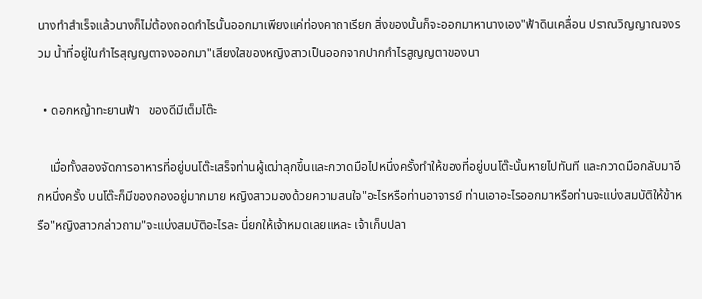นางทำสำเร็จแล้วนางก็ไม่ต้องถอดกำไรนั้นออกมาเพียงแค่ท่องคาถาเรียก สิ่งของนั้นก็จะออกมาหานางเอง"ฟ้าดินเคลื่อน ปราณวิญญาณจงรวม น้ำที่อยู่ในกำไรสุญญตาจงออกมา"เสียงใสของหญิงสาวเป็นออกจากปากกำไรสูญญตาของนา

  • ดอกหญ้าทะยานฟ้า   ของดีมีเต็มโต๊ะ

    เมื่อทั้งสองจัดการอาหารที่อยู่บนโต๊ะเสร็จท่านผู้เฒ่าลุกขึ้นและกวาดมือไปหนึ่งครั้งทำให้ของที่อยู่บนโต๊ะนั้นหายไปทันที และกวาดมือกลับมาอีกหนึ่งครั้ง บนโต๊ะก็มีของกองอยู่มากมาย หญิงสาวมองด้วยความสนใจ"อะไรหรือท่านอาจารย์ ท่านเอาอะไรออกมาหรือท่านจะแบ่งสมบัติให้ข้าหรือ"หญิงสาวกล่าวถาม"จะแบ่งสมบัติอะไรละ นี่ยกให้เจ้าหมดเลยแหละ เจ้าเก็บปลา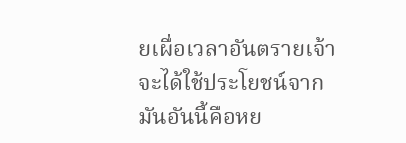ยเผื่อเวลาอันตรายเจ้าจะได้ใช้ประโยชน์จากมันอันนี้คือหย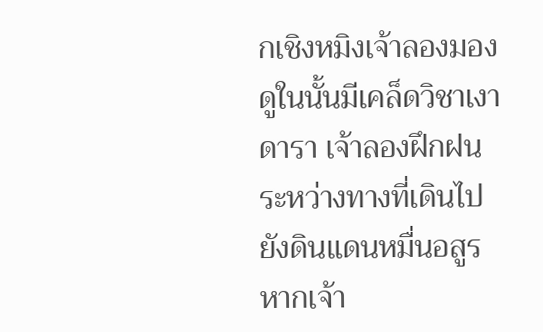กเชิงหมิงเจ้าลองมองดูในนั้นมีเคล็ดวิชาเงาดารา เจ้าลองฝึกฝนระหว่างทางที่เดินไปยังดินแดนหมื่นอสูร หากเจ้า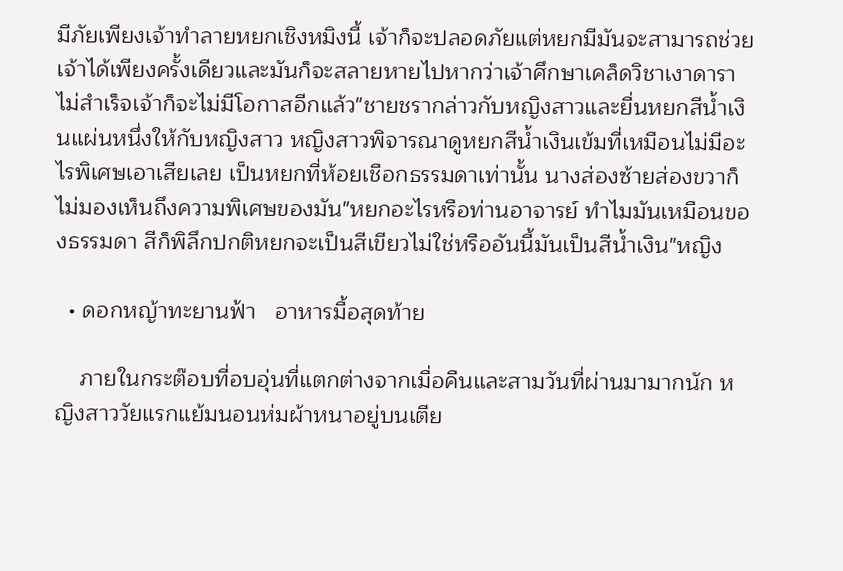มีภัยเพียงเจ้าทำลายหยกเชิงหมิงนี้ เจ้าก็จะปลอดภัยแต่หยกมีมันจะสามารถช่วยเจ้าได้เพียงครั้งเดียวและมันก็จะสลายหายไปหากว่าเจ้าศึกษาเคล็ดวิชาเงาดาราไม่สำเร็จเจ้าก็จะไม่มีโอกาสอีกแล้ว"ชายชรากล่าวกับหญิงสาวและยื่นหยกสีน้ำเงินแผ่นหนึ่งให้กับหญิงสาว หญิงสาวพิจารณาดูหยกสีน้ำเงินเข้มที่เหมือนไม่มีอะไรพิเศษเอาเสียเลย เป็นหยกที่ห้อยเชือกธรรมดาเท่านั้น นางส่องซ้ายส่องขวาก็ไม่มองเห็นถึงความพิเศษของมัน"หยกอะไรหรือท่านอาจารย์ ทำไมมันเหมือนของธรรมดา สีก็พิลึกปกติหยกจะเป็นสีเขียวไม่ใช่หรืออันนี้มันเป็นสีน้ำเงิน"หญิง

  • ดอกหญ้าทะยานฟ้า   อาหารมื้อสุดท้าย

    ภายในกระต๊อบที่อบอุ่นที่แตกต่างจากเมื่อคืนและสามวันที่ผ่านมามากนัก หญิงสาววัยแรกแย้มนอนห่มผ้าหนาอยู่บนเตีย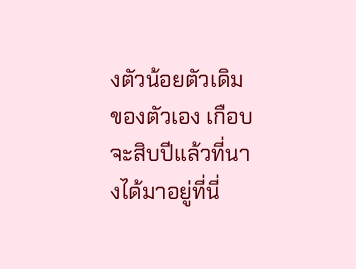งตัวน้อยตัวเดิมของตัวเอง เกือบจะสิบปีแล้วที่นางได้มาอยู่ที่นี่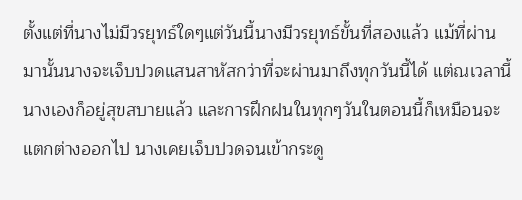ตั้งแต่ที่นางไม่มีวรยุทธ์ใดๆแต่วันนี้นางมีวรยุทธ์ขั้นที่สองแล้ว แม้ที่ผ่านมานั้นนางจะเจ็บปวดแสนสาหัสกว่าที่จะผ่านมาถึงทุกวันนี้ได้ แต่ณเวลานี้นางเองก็อยู่สุขสบายแล้ว และการฝึกฝนในทุกๆวันในตอนนี้ก็เหมือนจะแตกต่างออกไป นางเคยเจ็บปวดจนเข้ากระดู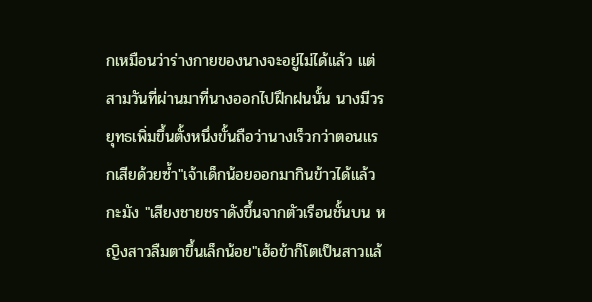กเหมือนว่าร่างกายของนางจะอยู่ไม่ได้แล้ว แต่สามวันที่ผ่านมาที่นางออกไปฝึกฝนนั้น นางมีวรยุทธเพิ่มขึ้นตั้งหนึ่งขั้นถือว่านางเร็วกว่าตอนแรกเสียด้วยซ้ำ"เจ้าเด็กน้อยออกมากินข้าวได้แล้วกะมัง "เสียงชายชราดังขึ้นจากตัวเรือนชั้นบน หญิงสาวลืมตาขึ้นเล็กน้อย"เฮ้อข้าก็โตเป็นสาวแล้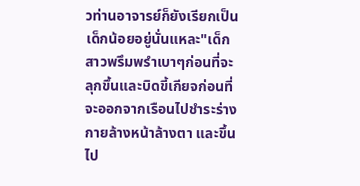วท่านอาจารย์ก็ยังเรียกเป็นเด็กน้อยอยู่นั่นแหละ"เด็กสาวพรึมพรำเบาๆก่อนที่จะลุกขึ้นและบิดขี้เกียจก่อนที่จะออกจากเรือนไปชำระร่างกายล้างหน้าล้างตา และขึ้นไป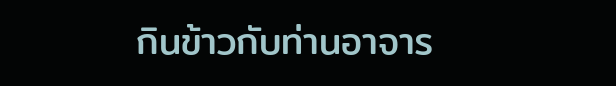กินข้าวกับท่านอาจาร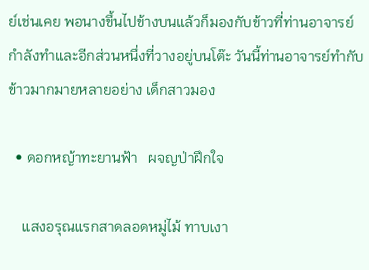ย์เช่นเคย พอนางขึ้นไปข้างบนแล้วก็มองกับข้าวที่ท่านอาจารย์กำลังทำและอีกส่วนหนึ่งที่วางอยู่บนโต๊ะ วันนี้ท่านอาจารย์ทำกับข้าวมากมายหลายอย่าง เด็กสาวมอง

  • ดอกหญ้าทะยานฟ้า   ผจญป่าฝึกใจ

    แสงอรุณแรกสาดลอดหมู่ไม้ ทาบเงา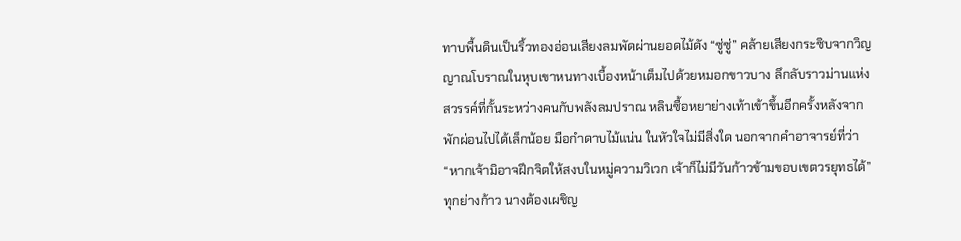ทาบพื้นดินเป็นริ้วทองอ่อนเสียงลมพัดผ่านยอดไม้ดัง “ซู่ซู่” คล้ายเสียงกระซิบจากวิญญาณโบราณในหุบเขาหนทางเบื้องหน้าเต็มไปด้วยหมอกขาวบาง ลึกลับราวม่านแห่งสวรรค์ที่กั้นระหว่างคนกับพลังลมปราณ หลินซื้อหยาย่างเท้าเข้าขึ้นอีกครั้งหลังจากพักผ่อนไปได้เล็กน้อย มือกำดาบไม้แน่น ในหัวใจไม่มีสิ่งใด นอกจากคำอาจารย์ที่ว่า“หากเจ้ามิอาจฝึกจิตให้สงบในหมู่ความวิเวก เจ้าก็ไม่มีวันก้าวข้ามขอบเขตวรยุทธได้”ทุกย่างก้าว นางต้องเผชิญ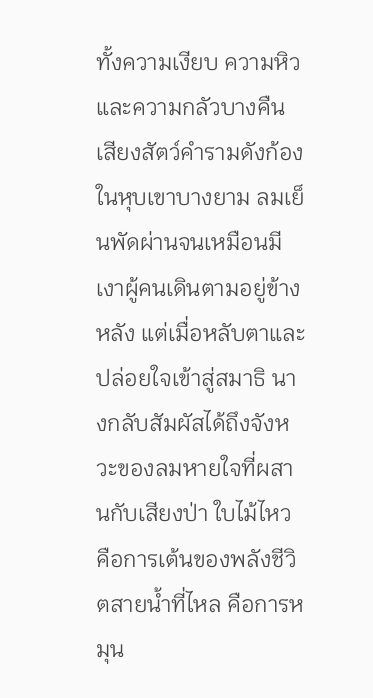ทั้งความเงียบ ความหิว และความกลัวบางคืน เสียงสัตว์คำรามดังก้องในหุบเขาบางยาม ลมเย็นพัดผ่านจนเหมือนมีเงาผู้คนเดินตามอยู่ข้างหลัง แต่เมื่อหลับตาและปล่อยใจเข้าสู่สมาธิ นางกลับสัมผัสได้ถึงจังหวะของลมหายใจที่ผสานกับเสียงป่า ใบไม้ไหว คือการเต้นของพลังชีวิตสายน้ำที่ไหล คือการหมุน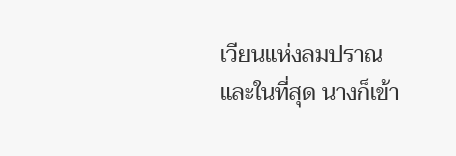เวียนแห่งลมปราณและในที่สุด นางก็เข้า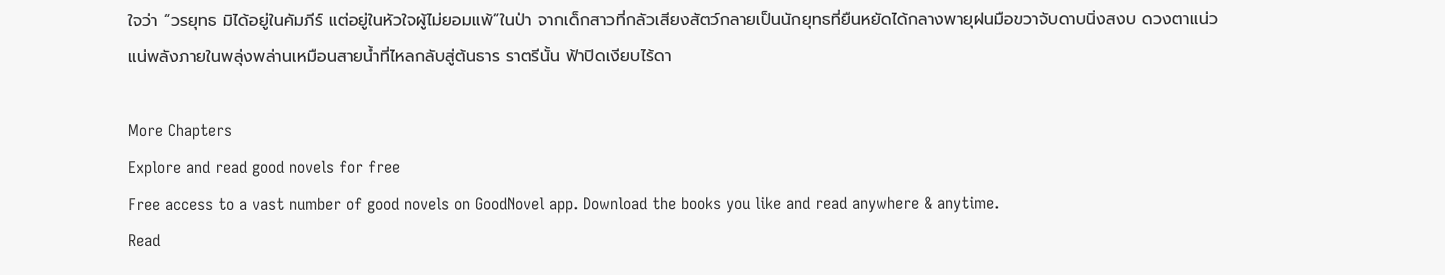ใจว่า “วรยุทธ มิได้อยู่ในคัมภีร์ แต่อยู่ในหัวใจผู้ไม่ยอมแพ้”ในป่า จากเด็กสาวที่กลัวเสียงสัตว์กลายเป็นนักยุทธที่ยืนหยัดได้กลางพายุฝนมือขวาจับดาบนิ่งสงบ ดวงตาแน่วแน่พลังภายในพลุ่งพล่านเหมือนสายน้ำที่ไหลกลับสู่ต้นธาร ราตรีนั้น ฟ้าปิดเงียบไร้ดา

More Chapters
Explore and read good novels for free
Free access to a vast number of good novels on GoodNovel app. Download the books you like and read anywhere & anytime.
Read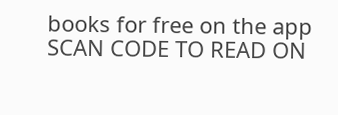books for free on the app
SCAN CODE TO READ ON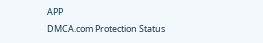APP
DMCA.com Protection Status